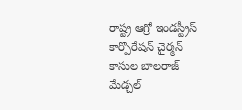రాష్ట్ర ఆగ్రో ఇండస్ట్రీస్ కార్పొరేషన్ చైర్మన్ కాసుల బాలరాజ్ మేడ్చల్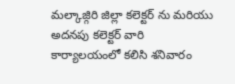మల్కాజ్గిరి జిల్లా కలెక్టర్ ను మరియు అదనపు కలెక్టర్ వారి కార్యాలయంలో కలిసి శనివారం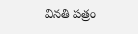వినతి పత్రం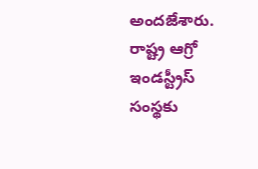అందజేశారు. రాష్ట్ర ఆగ్రో ఇండస్ట్రీస్ సంస్థకు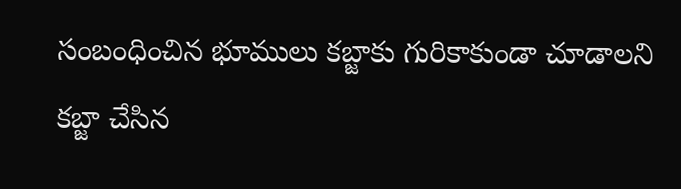సంబంధించిన భూములు కబ్జాకు గురికాకుండా చూడాలని కబ్జా చేసిన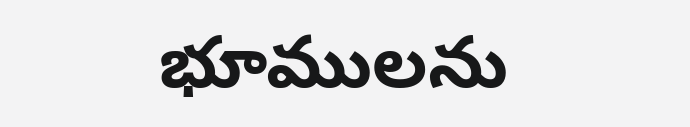భూములను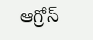ఆగ్రోస్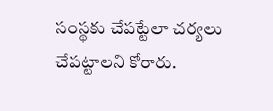సంస్థకు చేపట్టేలా చర్యలు చేపట్టాలని కోరారు.